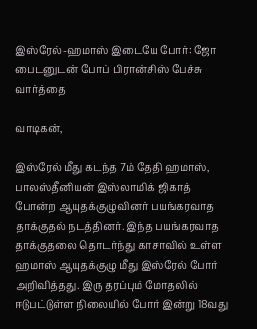இஸ்ரேல்-ஹமாஸ் இடையே போர்: ஜோ பைடனுடன் போப் பிரான்சிஸ் பேச்சு வார்த்தை

வாடிகன்,

இஸ்ரேல் மீது கடந்த 7ம் தேதி ஹமாஸ், பாலஸ்தீனியன் இஸ்லாமிக் ஜிகாத் போன்ற ஆயுதக்குழுவினர் பயங்கரவாத தாக்குதல் நடத்தினர். இந்த பயங்கரவாத தாக்குதலை தொடர்ந்து காசாவில் உள்ள ஹமாஸ் ஆயுதக்குழு மீது இஸ்ரேல் போர் அறிவித்தது. இரு தரப்பும் மோதலில் ஈடுபட்டுள்ள நிலையில் போர் இன்று 18வது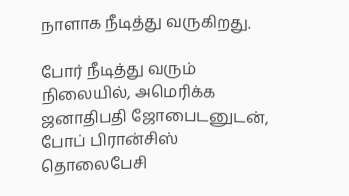நாளாக நீடித்து வருகிறது.

போர் நீடித்து வரும் நிலையில், அமெரிக்க ஜனாதிபதி ஜோபைடனுடன், போப் பிரான்சிஸ் தொலைபேசி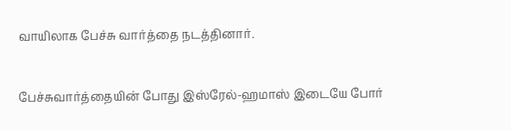வாயிலாக பேச்சு வார்த்தை நடத்தினார்.

பேச்சுவார்த்தையின் போது இஸ்ரேல்-ஹமாஸ் இடையே போர்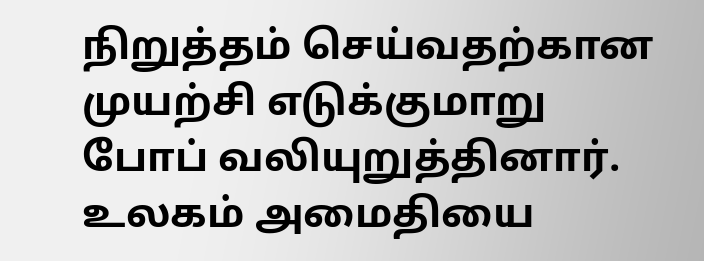நிறுத்தம் செய்வதற்கான முயற்சி எடுக்குமாறு போப் வலியுறுத்தினார். உலகம் அமைதியை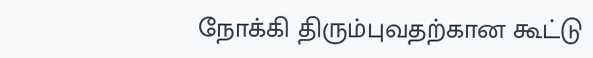நோக்கி திரும்புவதற்கான கூட்டு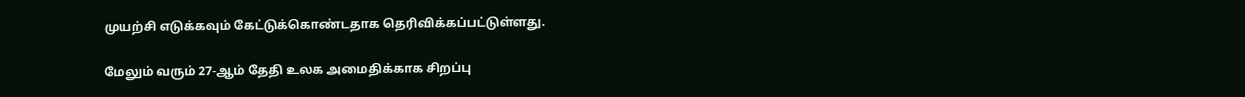முயற்சி எடுக்கவும் கேட்டுக்கொண்டதாக தெரிவிக்கப்பட்டுள்ளது.

மேலும் வரும் 27-ஆம் தேதி உலக அமைதிக்காக சிறப்பு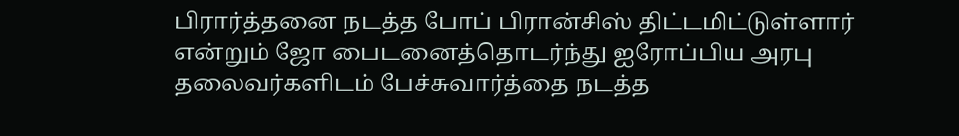பிரார்த்தனை நடத்த போப் பிரான்சிஸ் திட்டமிட்டுள்ளார் என்றும் ஜோ பைடனைத்தொடர்ந்து ஐரோப்பிய அரபு தலைவர்களிடம் பேச்சுவார்த்தை நடத்த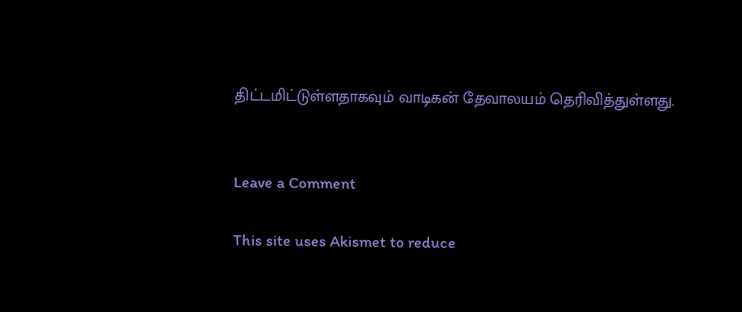திட்டமிட்டுள்ளதாகவும் வாடிகன் தேவாலயம் தெரிவித்துள்ளது.


Leave a Comment

This site uses Akismet to reduce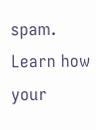spam. Learn how your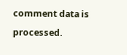comment data is processed.